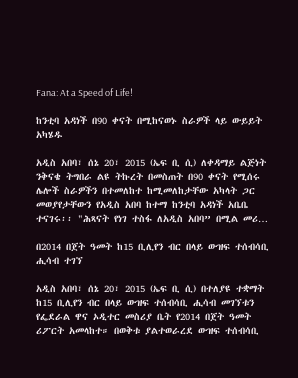Fana: At a Speed of Life!

ከንቲባ አዳነች በ90 ቀናት በሚከናወኑ ስራዎች ላይ ውይይት አካሄዱ

አዲስ አበባ፣ ሰኔ 20፣ 2015 (ኤፍ ቢ ሲ) ለቀዳማይ ልጅነት ንቅናቄ ትግበራ ልዩ ትኩረት በመስጠት በ90 ቀናት የሚሰሩ ሌሎች ስራዎችን በተመለከተ ከሚመለከታቸው አካላት ጋር መወያየታቸውን የአዲስ አበባ ከተማ ከንቲባ አዳነች አቤቤ ተናገሩ፡፡ "ሕጻናት የነገ ተስፋ ለአዲስ አበባ” በሚል መሪ…

በ2014 በጀት ዓመት ከ15 ቢሊየን ብር በላይ ውዝፍ ተሰብሳቢ ሒሳብ ተገኘ

አዲስ አበባ፣ ሰኔ 20፣ 2015 (ኤፍ ቢ ሲ) በተለያዩ ተቋማት ከ15 ቢሊየን ብር በላይ ውዝፍ ተሰብሳቢ ሒሳብ መገኘቱን የፌደራል ዋና ኦዲተር መስሪያ ቤት የ2014 በጀት ዓመት ሪፖርት አመላከተ። በወቅቱ ያልተወራረደ ውዝፍ ተሰብሳቢ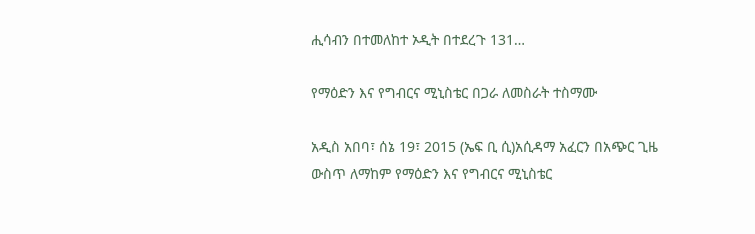ሒሳብን በተመለከተ ኦዲት በተደረጉ 131…

የማዕድን እና የግብርና ሚኒስቴር በጋራ ለመስራት ተስማሙ

አዲስ አበባ፣ ሰኔ 19፣ 2015 (ኤፍ ቢ ሲ)አሲዳማ አፈርን በአጭር ጊዜ ውስጥ ለማከም የማዕድን እና የግብርና ሚኒስቴር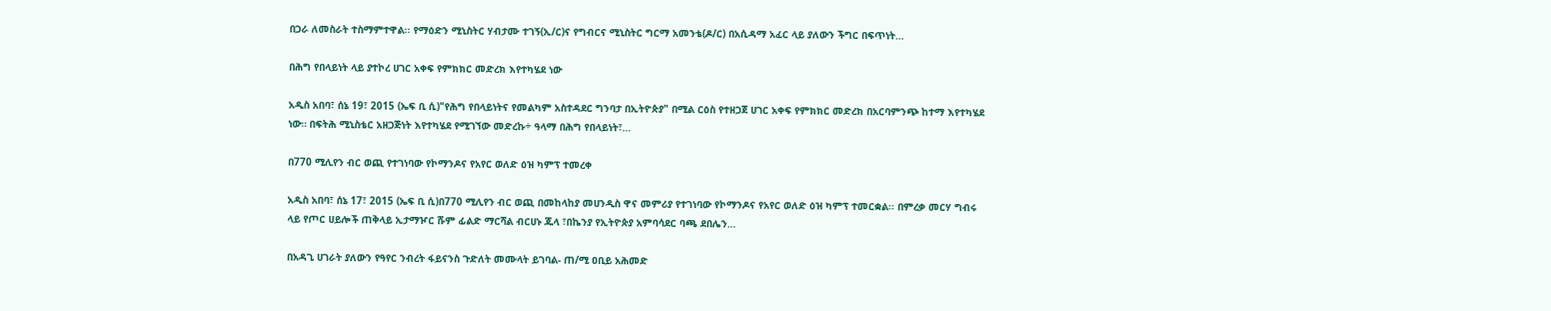በጋራ ለመስራት ተስማምተዋል፡፡ የማዕድን ሚኒስትር ሃብታሙ ተገኝ(ኢ/ር)ና የግብርና ሚኒስትር ግርማ አመንቴ(ዶ/ር) በአሲዳማ አፈር ላይ ያለውን ችግር በፍጥነት…

በሕግ የበላይነት ላይ ያተኮረ ሀገር አቀፍ የምክክር መድረክ እየተካሄደ ነው

አዲስ አበባ፣ ሰኔ 19፣ 2015 (ኤፍ ቢ ሲ)"የሕግ የበላይነትና የመልካም አስተዳደር ግንባታ በኢትዮጵያ" በሚል ርዕስ የተዘጋጀ ሀገር አቀፍ የምክክር መድረክ በአርባምንጭ ከተማ እየተካሄደ ነው። በፍትሕ ሚኒስቴር አዘጋጅነት እየተካሄደ የሚገኘው መድረኩ÷ ዓላማ በሕግ የበላይነት፣…

በ770 ሚሊየን ብር ወጪ የተገነባው የኮማንዶና የአየር ወለድ ዕዝ ካምፕ ተመረቀ

አዲስ አበባ፣ ሰኔ 17፣ 2015 (ኤፍ ቢ ሲ)በ770 ሚሊየን ብር ወጪ በመከላከያ መሀንዲስ ዋና መምሪያ የተገነባው የኮማንዶና የአየር ወለድ ዕዝ ካምፕ ተመርቋል፡፡ በምረቃ መርሃ ግብሩ ላይ የጦር ሀይሎች ጠቅላይ ኢታማዦር ሹም ፊልድ ማርሻል ብርሀኑ ጁላ ፣በኬንያ የኢትዮጵያ አምባሳደር ባጫ ደበሌን…

በአዳጊ ሀገራት ያለውን የዓየር ንብረት ፋይናንስ ጉድለት መሙላት ይገባል- ጠ/ሚ ዐቢይ አሕመድ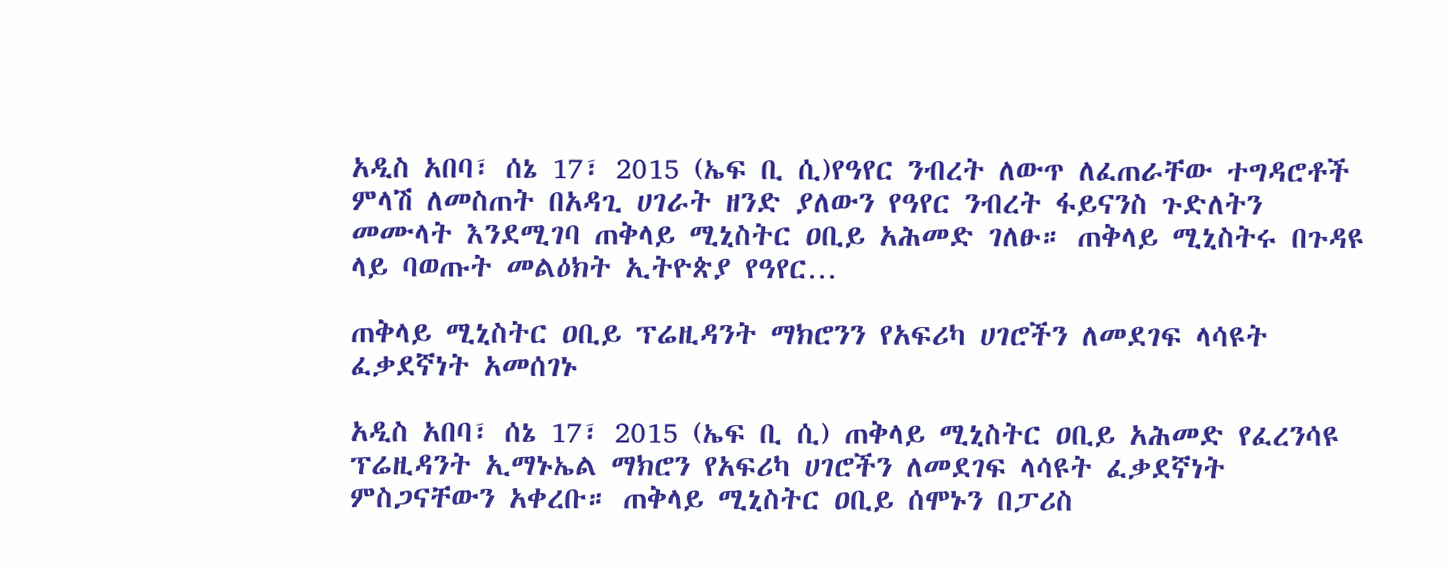አዲስ አበባ፣ ሰኔ 17፣ 2015 (ኤፍ ቢ ሲ)የዓየር ንብረት ለውጥ ለፈጠራቸው ተግዳሮቶች ምላሽ ለመስጠት በአዳጊ ሀገራት ዘንድ ያለውን የዓየር ንብረት ፋይናንስ ጉድለትን መሙላት እንደሚገባ ጠቅላይ ሚኒስትር ዐቢይ አሕመድ ገለፁ። ጠቅላይ ሚኒስትሩ በጉዳዩ ላይ ባወጡት መልዕክት ኢትዮጵያ የዓየር…

ጠቅላይ ሚኒስትር ዐቢይ ፕሬዚዳንት ማክሮንን የአፍሪካ ሀገሮችን ለመደገፍ ላሳዩት ፈቃደኛነት አመሰገኑ

አዲስ አበባ፣ ሰኔ 17፣ 2015 (ኤፍ ቢ ሲ) ጠቅላይ ሚኒስትር ዐቢይ አሕመድ የፈረንሳዩ ፕሬዚዳንት ኢማኑኤል ማክሮን የአፍሪካ ሀገሮችን ለመደገፍ ላሳዩት ፈቃደኛነት ምስጋናቸውን አቀረቡ። ጠቅላይ ሚኒስትር ዐቢይ ሰሞኑን በፓሪስ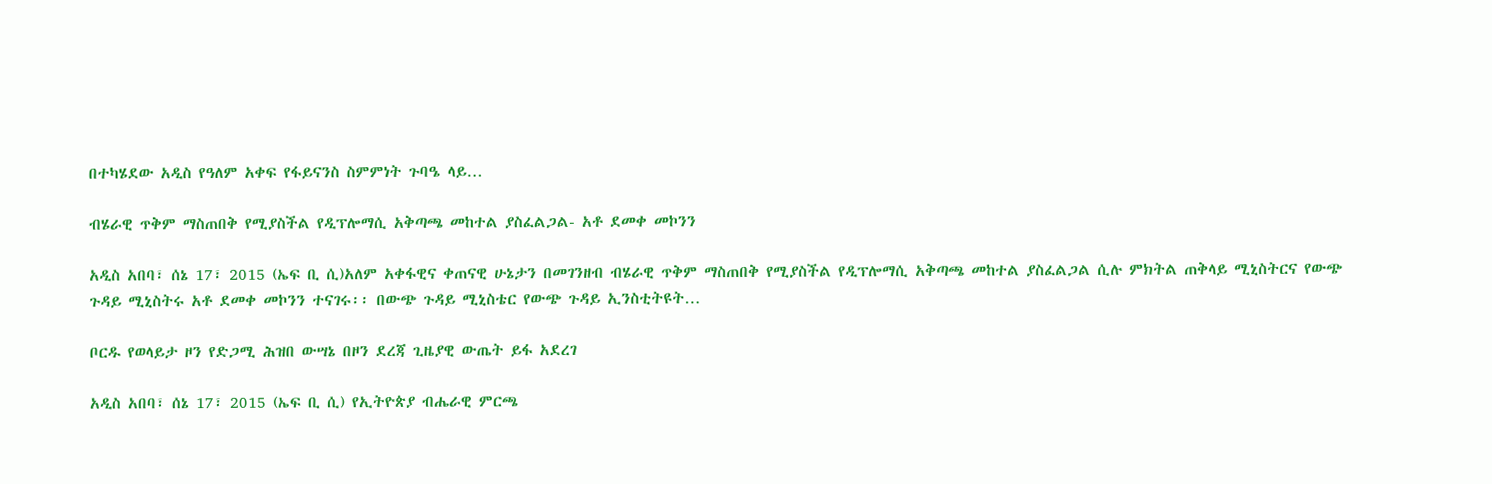በተካሄደው አዲስ የዓለም አቀፍ የፋይናንስ ስምምነት ጉባዔ ላይ…

ብሄራዊ ጥቅም ማስጠበቅ የሚያስችል የዲፕሎማሲ አቅጣጫ መከተል ያስፈልጋል- አቶ ደመቀ መኮንን

አዲስ አበባ፣ ሰኔ 17፣ 2015 (ኤፍ ቢ ሲ)አለም አቀፋዊና ቀጠናዊ ሁኔታን በመገንዘብ ብሄራዊ ጥቅም ማስጠበቅ የሚያስችል የዲፕሎማሲ አቅጣጫ መከተል ያስፈልጋል ሲሉ ምክትል ጠቅላይ ሚኒስትርና የውጭ ጉዳይ ሚኒስትሩ አቶ ደመቀ መኮንን ተናገሩ፡፡ በውጭ ጉዳይ ሚኒስቴር የውጭ ጉዳይ ኢንስቲትዩት…

ቦርዱ የወላይታ ዞን የድጋሚ ሕዝበ ውሣኔ በዞን ደረጃ ጊዜያዊ ውጤት ይፋ አደረገ

አዲስ አበባ፣ ሰኔ 17፣ 2015 (ኤፍ ቢ ሲ) የኢትዮጵያ ብሔራዊ ምርጫ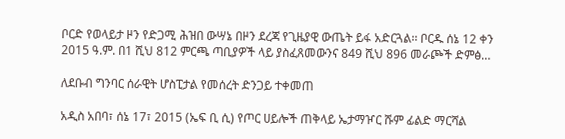ቦርድ የወላይታ ዞን የድጋሚ ሕዝበ ውሣኔ በዞን ደረጃ የጊዜያዊ ውጤት ይፋ አድርጓል፡፡ ቦርዱ ሰኔ 12 ቀን 2015 ዓ.ም. በ1 ሺህ 812 ምርጫ ጣቢያዎች ላይ ያስፈጸመውንና 849 ሺህ 896 መራጮች ድምፅ…

ለደቡብ ግንባር ሰራዊት ሆስፒታል የመሰረት ድንጋይ ተቀመጠ

አዲስ አበባ፣ ሰኔ 17፣ 2015 (ኤፍ ቢ ሲ) የጦር ሀይሎች ጠቅላይ ኤታማዦር ሹም ፊልድ ማርሻል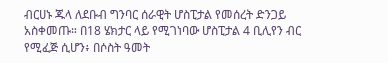ብርሀኑ ጁላ ለደቡብ ግንባር ሰራዊት ሆስፒታል የመሰረት ድንጋይ አስቀመጡ። በ18 ሄክታር ላይ የሚገነባው ሆስፒታል 4 ቢሊየን ብር የሚፈጅ ሲሆን፥ በሶስት ዓመት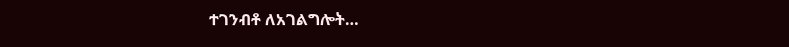ተገንብቶ ለአገልግሎት…